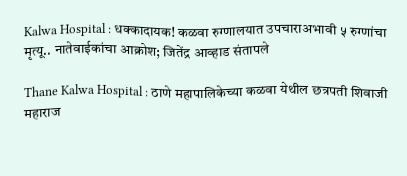Kalwa Hospital : धक्कादायक! कळवा रुग्णालयात उपचाराअभावी ५ रुग्णांचा मृत्यू.. नातेवाईकांचा आक्रोश; जितेंद्र आव्हाड संतापले

Thane Kalwa Hospital : ठाणे महापालिकेच्या कळवा येथील छत्रपती शिवाजी महाराज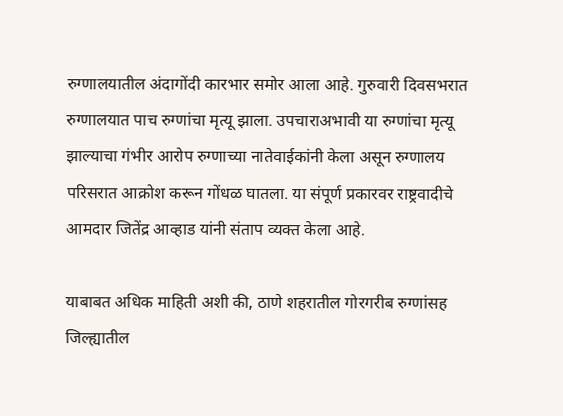रुग्णालयातील अंदागोंदी कारभार समोर आला आहे. गुरुवारी दिवसभरात रुग्णालयात पाच रुग्णांचा मृत्यू झाला. उपचाराअभावी या रुग्णांचा मृत्यू झाल्याचा गंभीर आरोप रुग्णाच्या नातेवाईकांनी केला असून रुग्णालय परिसरात आक्रोश करून गोंधळ घातला. या संपूर्ण प्रकारवर राष्ट्रवादीचे आमदार जितेंद्र आव्हाड यांनी संताप व्यक्त केला आहे.

याबाबत अधिक माहिती अशी की, ठाणे शहरातील गोरगरीब रुग्णांसह जिल्ह्यातील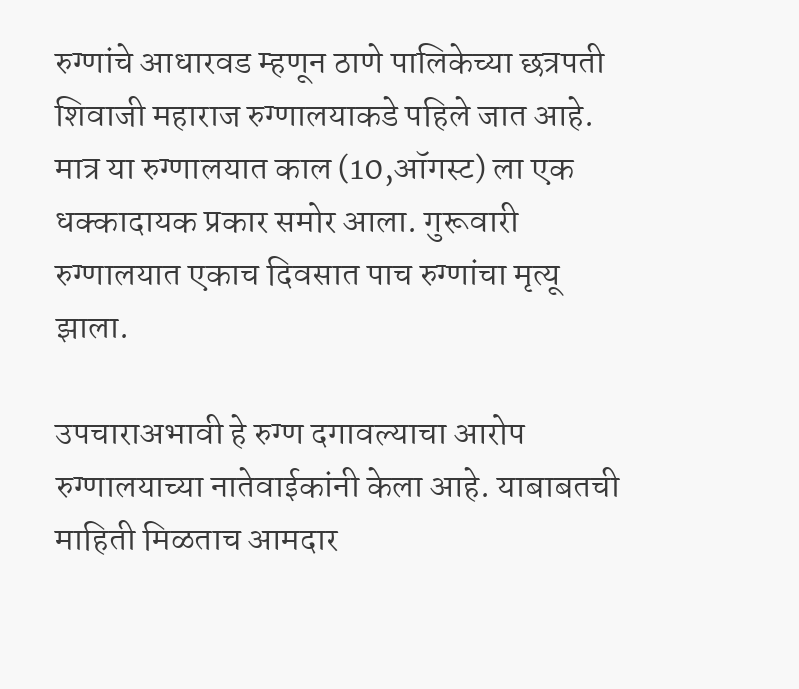रुग्णांचे आधारवड म्हणून ठाणे पालिकेच्या छत्रपती शिवाजी महाराज रुग्णालयाकडे पहिले जात आहे. मात्र या रुग्णालयात काल (10,ऑगस्ट) ला एक धक्कादायक प्रकार समोर आला. गुरूवारी रुग्णालयात एकाच दिवसात पाच रुग्णांचा मृत्यू झाला.

उपचाराअभावी हे रुग्ण दगावल्याचा आरोप रुग्णालयाच्या नातेवाईकांनी केला आहे. याबाबतची माहिती मिळताच आमदार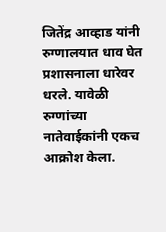जितेंद्र आव्हाड यांनी रुग्णालयात धाव घेत प्रशासनाला धारेवर धरले. यावेळी रुग्णांच्या नातेवाईकांनी एकच आक्रोश केला.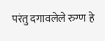परंतु दगावलेले रुग्ण हे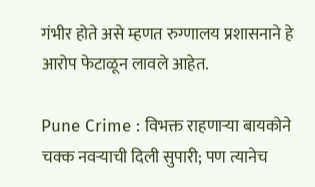गंभीर होते असे म्हणत रुग्णालय प्रशासनाने हे आरोप फेटाळून लावले आहेत.

Pune Crime : विभक्त राहणाऱ्या बायकोने चक्क नवऱ्याची दिली सुपारी; पण त्यानेच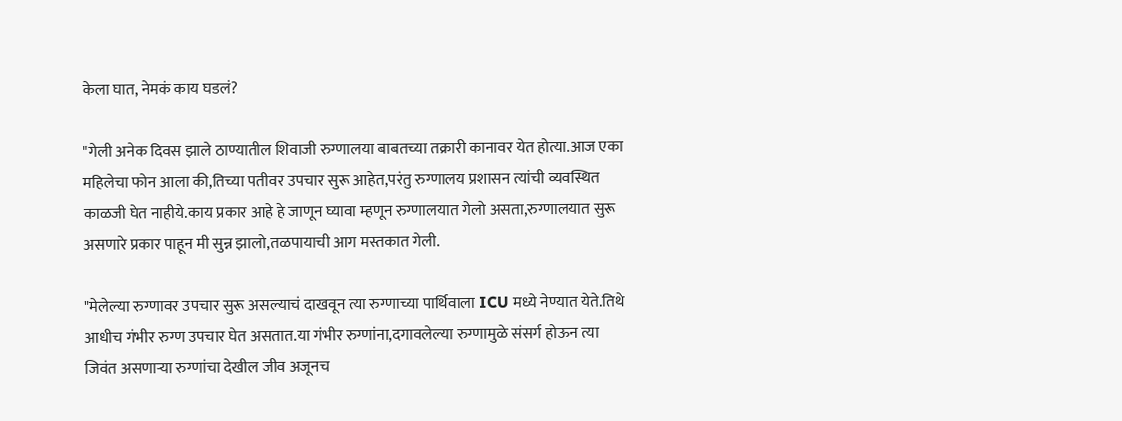केला घात, नेमकं काय घडलं?

"गेली अनेक दिवस झाले ठाण्यातील शिवाजी रुग्णालया बाबतच्या तक्रारी कानावर येत होत्या.आज एका महिलेचा फोन आला की,तिच्या पतीवर उपचार सुरू आहेत,परंतु रुग्णालय प्रशासन त्यांची व्यवस्थित काळजी घेत नाहीये.काय प्रकार आहे हे जाणून घ्यावा म्हणून रुग्णालयात गेलो असता,रुग्णालयात सुरू असणारे प्रकार पाहून मी सुन्न झालो,तळपायाची आग मस्तकात गेली.

"मेलेल्या रुग्णावर उपचार सुरू असल्याचं दाखवून त्या रुग्णाच्या पार्थिवाला ICU मध्ये नेण्यात येते.तिथे आधीच गंभीर रुग्ण उपचार घेत असतात.या गंभीर रुग्णांना,दगावलेल्या रुग्णामुळे संसर्ग होऊन त्या जिवंत असणाऱ्या रुग्णांचा देखील जीव अजूनच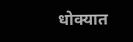धोक्यात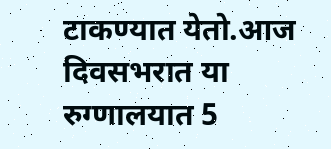टाकण्यात येतो.आज दिवसभरात या रुग्णालयात 5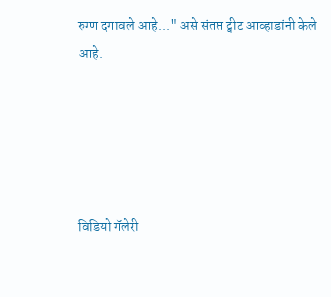रुग्ण दगावले आहे..." असे संतप्त ट्वीट आव्हाडांनी केले आहे.





विडियो गॅलेरी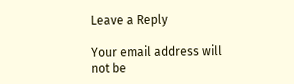Leave a Reply

Your email address will not be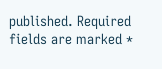published. Required fields are marked *